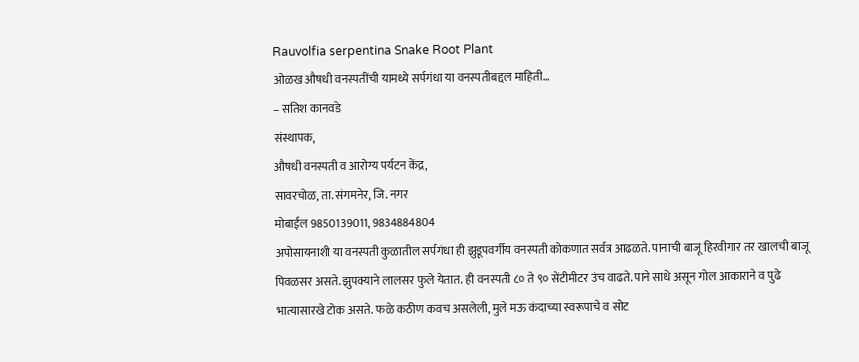Rauvolfia serpentina Snake Root Plant
ओळख औषधी वनस्पतींची यामध्ये सर्पगंधा या वनस्पतीबद्दल माहिती…
– सतिश कानवडे
संस्थापक,
औषधी वनस्पती व आरोग्य पर्यटन केंद्र,
सावरचोळ, ता. संगमनेर, जि. नगर
मोबाईल 9850139011, 9834884804
अपोसायनाशी या वनस्पती कुळातील सर्पगंधा ही झुडूपवर्गीय वनस्पती कोकणात सर्वत्र आढळते. पानाची बाजू हिरवीगार तर खालची बाजू पिवळसर असते. झुपक्याने लालसर फुले येतात. ही वनस्पती ८० ते ९० सेंटीमीटर उंच वाढते. पाने साधे असून गोल आकाराने व पुढे भात्यासारखे टोक असते. फळे कठीण कवच असलेली, मुले मऊ कंदाच्या स्वरूपाचे व सोट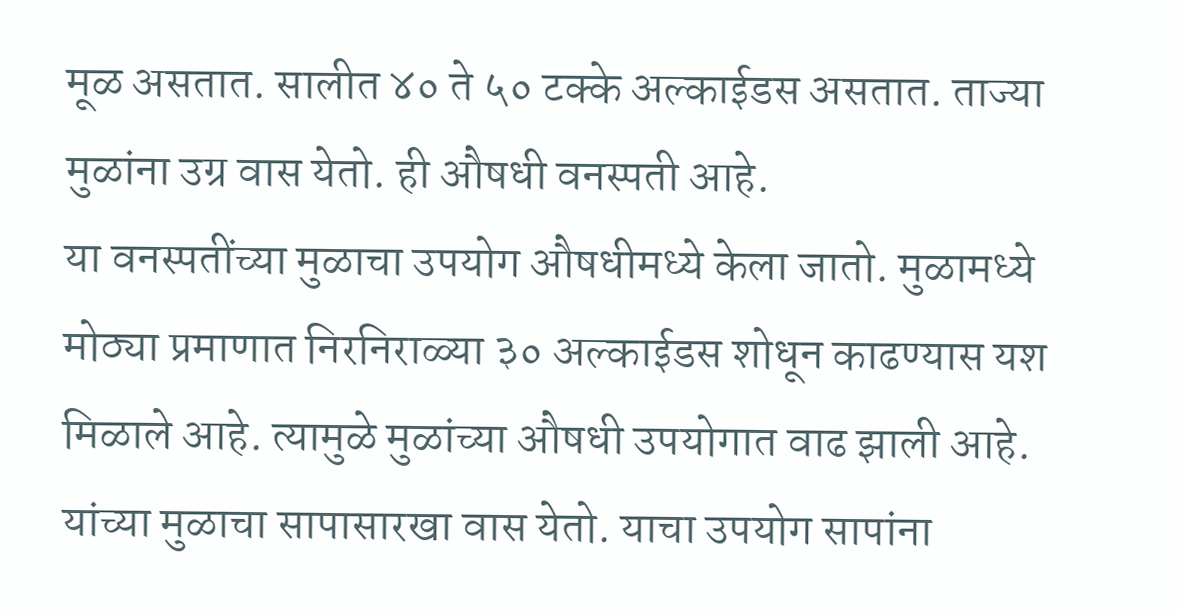मूळ असतात. सालीत ४० ते ५० टक्के अल्काईडस असतात. ताज्या मुळांना उग्र वास येतो. ही औषधी वनस्पती आहे.
या वनस्पतींच्या मुळाचा उपयोग औषधीमध्ये केला जातो. मुळामध्ये मोठ्या प्रमाणात निरनिराळ्या ३० अल्काईडस शोधून काढण्यास यश मिळाले आहे. त्यामुळे मुळांच्या औषधी उपयोगात वाढ झाली आहे. यांच्या मुळाचा सापासारखा वास येतो. याचा उपयोग सापांना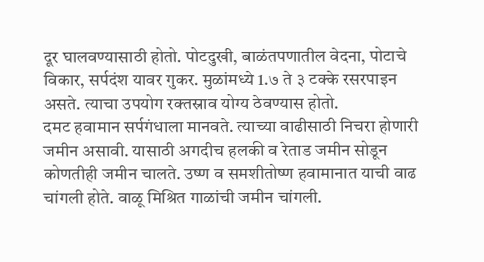दूर घालवण्यासाठी होतो. पोटदुखी, बाळंतपणातील वेदना, पोटाचे विकार, सर्पदंश यावर गुकर. मुळांमध्ये 1.७ ते ३ टक्के रसरपाइन असते. त्याचा उपयोग रक्तस्राव योग्य ठेवण्यास होतो.
दमट हवामान सर्पगंधाला मानवते. त्याच्या वाढीसाठी निचरा होणारी जमीन असावी. यासाठी अगदीच हलकी व रेताड जमीन सोडून कोणतीही जमीन चालते. उष्ण व समशीतोष्ण हवामानात याची वाढ चांगली होते. वाळू मिश्रित गाळांची जमीन चांगली.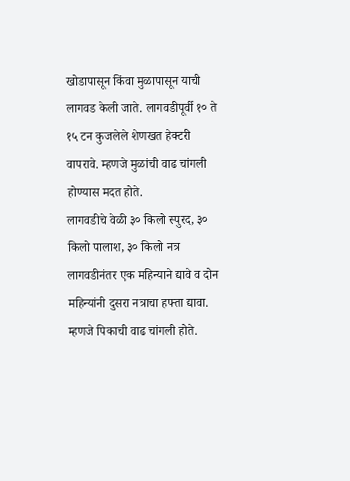खोडापासून किंवा मुळापासून याची लागवड केली जाते. लागवडीपूर्वी १० ते १५ टन कुजलेले शेणखत हेक्टरी वापरावे. म्हणजे मुळांची वाढ चांगली होण्यास मदत होते.
लागवडीचे वेळी ३० किलो स्पुरद, ३० किलो पालाश, ३० किलो नत्र लागवडीनंतर एक महिन्याने द्यावे व दोन महिन्यांनी दुसरा नत्राचा हफ्ता द्यावा. म्हणजे पिकाची वाढ चांगली होते.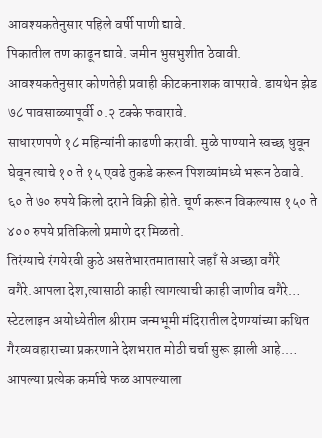आवश्यकतेनुसार पहिले वर्षी पाणी द्यावे.
पिकातील तण काढून द्यावे. जमीन भुसभुशीत ठेवावी. आवश्यकतेनुसार कोणतेही प्रवाही कीटकनाशक वापरावे. डायथेन झेड ७८ पावसाळ्यापूर्वी ०.२ टक्के फवारावे.
साधारणपणे १८ महिन्यांनी काढणी करावी. मुळे पाण्याने स्वच्छ धुवून घेवून त्याचे १० ते १५ एवढे तुकडे करून पिशव्यांमध्ये भरून ठेवावे.
६० ते ७० रुपये किलो दराने विक्री होते. चूर्ण करून विकल्यास १५० ते ४०० रुपये प्रतिकिलो प्रमाणे दर मिळतो.
तिरंग्याचे रंगयेरवी कुठे असतेभारतमातासारे जहाँ से अच्छा वगैरे वगैरे.आपला देश,त्यासाठी काही त्यागत्याची काही जाणीव वगैरे…
स्टेटलाइन अयोध्येतील श्रीराम जन्मभूमी मंदिरातील देणग्यांच्या कथित गैरव्यवहाराच्या प्रकरणाने देशभरात मोठी चर्चा सुरू झाली आहे.…
आपल्या प्रत्येक कर्माचे फळ आपल्याला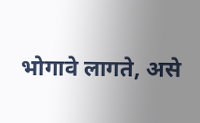भोगावे लागते, असे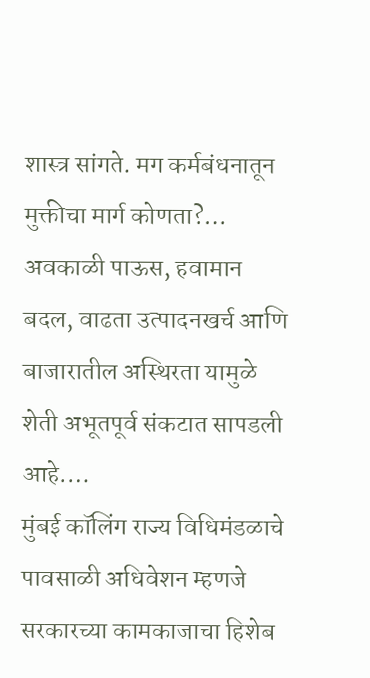शास्त्र सांगते. मग कर्मबंधनातून मुक्तीचा मार्ग कोणता?…
अवकाळी पाऊस, हवामान बदल, वाढता उत्पादनखर्च आणि बाजारातील अस्थिरता यामुळे शेती अभूतपूर्व संकटात सापडली आहे.…
मुंबई कॉलिंग राज्य विधिमंडळाचे पावसाळी अधिवेशन म्हणजे सरकारच्या कामकाजाचा हिशेब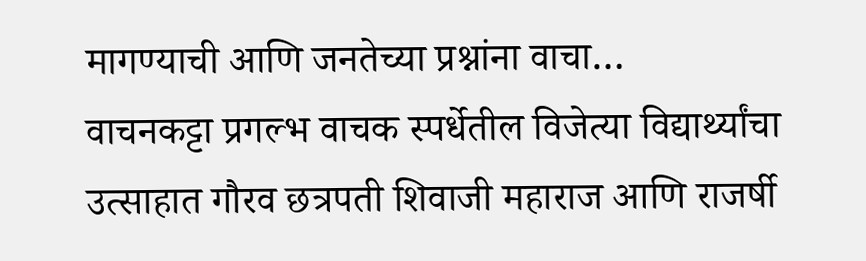मागण्याची आणि जनतेच्या प्रश्नांना वाचा…
वाचनकट्टा प्रगल्भ वाचक स्पर्धेतील विजेत्या विद्यार्थ्यांचा उत्साहात गौरव छत्रपती शिवाजी महाराज आणि राजर्षी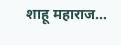शाहू महाराज…